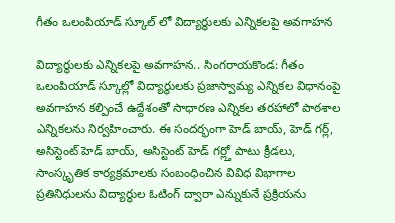గీతం ఒలంపియాడ్ స్కూల్ లో విద్యార్థులకు ఎన్నికలపై అవగాహన

విద్యార్థులకు ఎన్నికలపై అవగాహన.. సింగరాయకొండ: గీతం ఒలంపియాడ్ స్కూల్లో విద్యార్థులకు ప్రజాస్వామ్య ఎన్నికల విధానంపై అవగాహన కల్పించే ఉద్దేశంతో సాధారణ ఎన్నికల తరహాలో పాఠశాల ఎన్నికలను నిర్వహించారు. ఈ సందర్భంగా హెడ్ బాయ్, హెడ్ గర్ల్, అసిస్టెంట్ హెడ్ బాయ్, అసిస్టెంట్ హెడ్ గర్ల్తో పాటు క్రీడలు, సాంస్కృతిక కార్యక్రమాలకు సంబంధించిన వివిధ విభాగాల ప్రతినిధులను విద్యార్థుల ఓటింగ్ ద్వారా ఎన్నుకునే ప్రక్రియను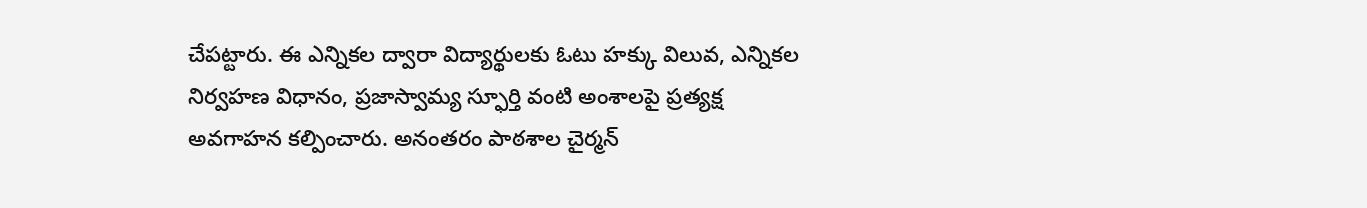చేపట్టారు. ఈ ఎన్నికల ద్వారా విద్యార్థులకు ఓటు హక్కు విలువ, ఎన్నికల నిర్వహణ విధానం, ప్రజాస్వామ్య స్ఫూర్తి వంటి అంశాలపై ప్రత్యక్ష అవగాహన కల్పించారు. అనంతరం పాఠశాల చైర్మన్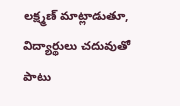లక్ష్మణ్ మాట్లాడుతూ, విద్యార్థులు చదువుతో పాటు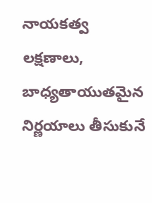నాయకత్వ లక్షణాలు, బాధ్యతాయుతమైన నిర్ణయాలు తీసుకునే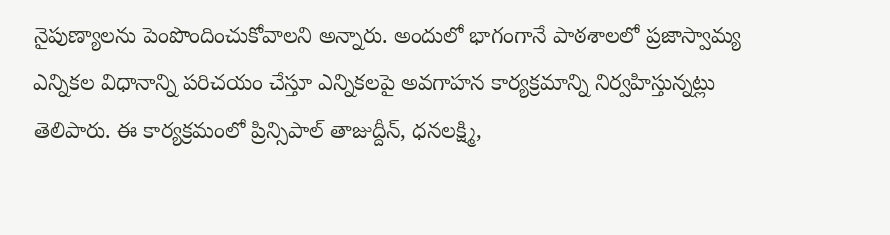నైపుణ్యాలను పెంపొందించుకోవాలని అన్నారు. అందులో భాగంగానే పాఠశాలలో ప్రజాస్వామ్య ఎన్నికల విధానాన్ని పరిచయం చేస్తూ ఎన్నికలపై అవగాహన కార్యక్రమాన్ని నిర్వహిస్తున్నట్లు తెలిపారు. ఈ కార్యక్రమంలో ప్రిన్సిపాల్ తాజుద్దీన్, ధనలక్ష్మి,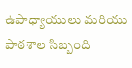ఉపాధ్యాయులు మరియు పాఠశాల సిబ్బంది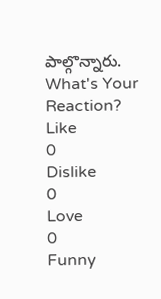పాల్గొన్నారు.
What's Your Reaction?
Like
0
Dislike
0
Love
0
Funny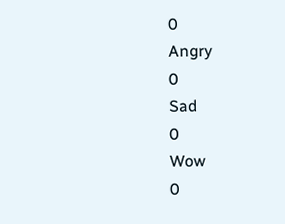0
Angry
0
Sad
0
Wow
0